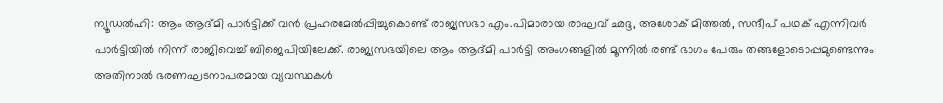ന്യൂഡൽഹി: ആം ആദ്മി പാർട്ടിക്ക് വൻ പ്രഹരമേൽപ്പിച്ചുകൊണ്ട് രാജ്യസഭാ എം.പിമാരായ രാഘവ് ഛദ്ദ, അശോക് മിത്തൽ, സന്ദീപ് പഥക് എന്നിവർ പാർട്ടിയിൽ നിന്ന് രാജിവെച്ച് ബിജെപിയിലേക്ക്. രാജ്യസഭയിലെ ആം ആദ്മി പാർട്ടി അംഗങ്ങളിൽ മൂന്നിൽ രണ്ട് ഭാഗം പേരും തങ്ങളോടൊപ്പമുണ്ടെന്നും അതിനാൽ ഭരണഘടനാപരമായ വ്യവസ്ഥകൾ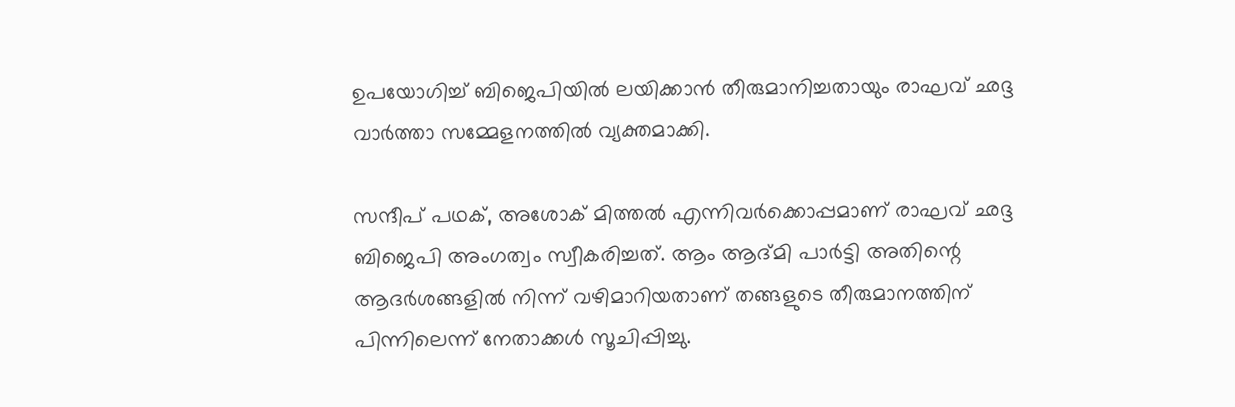ഉപയോഗിച്ച് ബിജെപിയിൽ ലയിക്കാൻ തീരുമാനിച്ചതായും രാഘവ് ഛദ്ദ വാർത്താ സമ്മേളനത്തിൽ വ്യക്തമാക്കി.

സന്ദീപ് പഥക്, അശോക് മിത്തൽ എന്നിവർക്കൊപ്പമാണ് രാഘവ് ഛദ്ദ ബിജെപി അംഗത്വം സ്വീകരിച്ചത്. ആം ആദ്മി പാർട്ടി അതിന്റെ ആദർശങ്ങളിൽ നിന്ന് വഴിമാറിയതാണ് തങ്ങളുടെ തീരുമാനത്തിന് പിന്നിലെന്ന് നേതാക്കൾ സൂചിപ്പിച്ചു.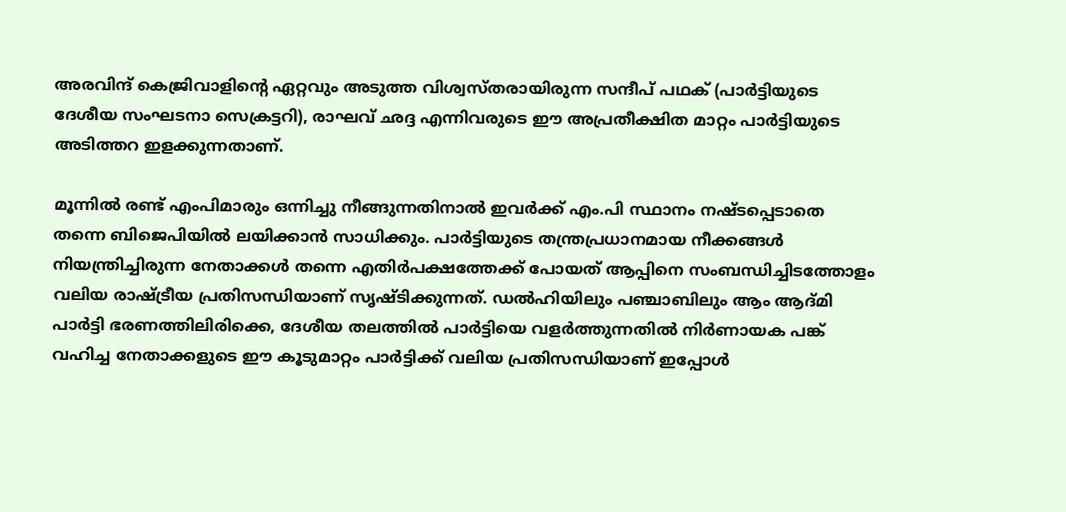അരവിന്ദ് കെജ്രിവാളിന്റെ ഏറ്റവും അടുത്ത വിശ്വസ്തരായിരുന്ന സന്ദീപ് പഥക് (പാർട്ടിയുടെ ദേശീയ സംഘടനാ സെക്രട്ടറി), രാഘവ് ഛദ്ദ എന്നിവരുടെ ഈ അപ്രതീക്ഷിത മാറ്റം പാർട്ടിയുടെ അടിത്തറ ഇളക്കുന്നതാണ്.

മൂന്നിൽ രണ്ട് എംപിമാരും ഒന്നിച്ചു നീങ്ങുന്നതിനാൽ ഇവർക്ക് എം.പി സ്ഥാനം നഷ്ടപ്പെടാതെ തന്നെ ബിജെപിയിൽ ലയിക്കാൻ സാധിക്കും. പാർട്ടിയുടെ തന്ത്രപ്രധാനമായ നീക്കങ്ങൾ നിയന്ത്രിച്ചിരുന്ന നേതാക്കൾ തന്നെ എതിർപക്ഷത്തേക്ക് പോയത് ആപ്പിനെ സംബന്ധിച്ചിടത്തോളം വലിയ രാഷ്ട്രീയ പ്രതിസന്ധിയാണ് സൃഷ്ടിക്കുന്നത്. ഡൽഹിയിലും പഞ്ചാബിലും ആം ആദ്മി പാർട്ടി ഭരണത്തിലിരിക്കെ, ദേശീയ തലത്തിൽ പാർട്ടിയെ വളർത്തുന്നതിൽ നിർണായക പങ്ക് വഹിച്ച നേതാക്കളുടെ ഈ കൂടുമാറ്റം പാർട്ടിക്ക് വലിയ പ്രതിസന്ധിയാണ് ഇപ്പോൾ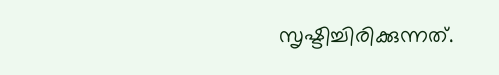സൃഷ്ടിച്ചിരിക്കുന്നത്.